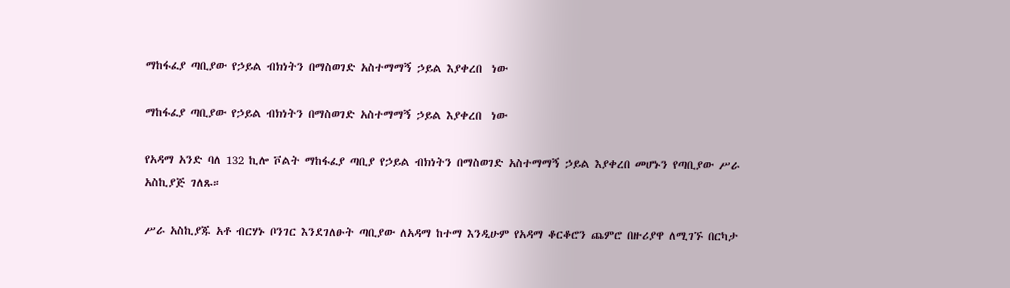ማከፋፈያ ጣቢያው የኃይል ብክነትን በማስወገድ አስተማማኝ ኃይል እያቀረበ  ነው

ማከፋፈያ ጣቢያው የኃይል ብክነትን በማስወገድ አስተማማኝ ኃይል እያቀረበ  ነው

የአዳማ አንድ ባለ 132 ኪሎ ቮልት ማከፋፈያ ጣቢያ የኃይል ብክነትን በማስወገድ አስተማማኝ ኃይል እያቀረበ መሆኑን የጣቢያው ሥራ አስኪያጅ ገለጹ።

ሥራ አስኪያጁ አቶ ብርሃኑ ቦንገር እንደገለፁት ጣቢያው ለአዳማ ከተማ እንዲሁም የአዳማ ቆርቆሮን ጨምሮ በዙሪያዋ ለሚገኙ በርካታ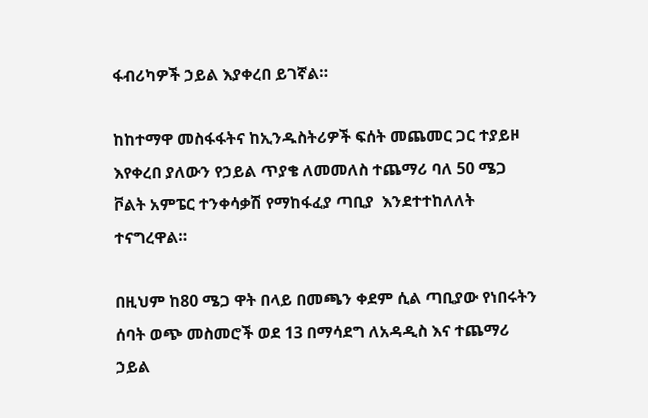ፋብሪካዎች ኃይል እያቀረበ ይገኛል።

ከከተማዋ መስፋፋትና ከኢንዱስትሪዎች ፍሰት መጨመር ጋር ተያይዞ እየቀረበ ያለውን የኃይል ጥያቄ ለመመለስ ተጨማሪ ባለ 50 ሜጋ ቮልት አምፔር ተንቀሳቃሽ የማከፋፈያ ጣቢያ  እንደተተከለለት ተናግረዋል።

በዚህም ከ80 ሜጋ ዋት በላይ በመጫን ቀደም ሲል ጣቢያው የነበሩትን ሰባት ወጭ መስመሮች ወደ 13 በማሳደግ ለአዳዲስ እና ተጨማሪ ኃይል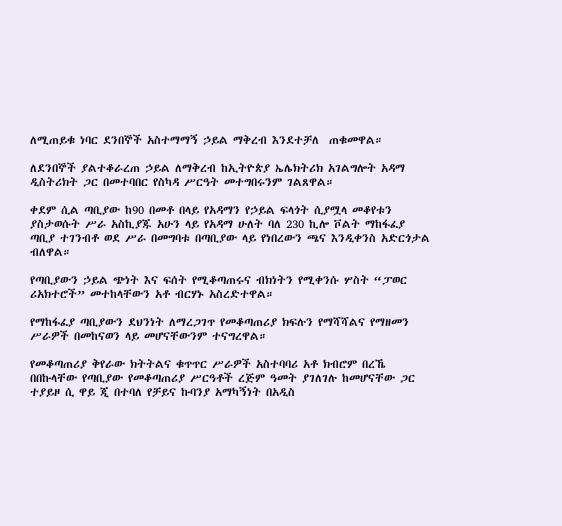ለሚጠይቁ ነባር ደንበኞች አስተማማኝ ኃይል ማቅረብ እንደተቻለ  ጠቁመዋል።

ለደንበኞች ያልተቆራረጠ ኃይል ለማቅረብ ከኢትዮጵያ ኤሌክትሪክ አገልግሎት አዳማ ዲስትሪክት ጋር በመተባበር የስካዳ ሥርዓት መተግበሩንም ገልጸዋል።

ቀደም ሲል ጣቢያው ከ90 በመቶ በላይ የአዳማን የኃይል ፍላጎት ሲያሟላ መቆየቱን ያስታወሱት ሥራ አስኪያጁ አሁን ላይ የአዳማ ሁለት ባለ 230 ኪሎ ቮልት ማከፋፈያ ጣቢያ ተገንብቶ ወደ ሥራ በመግባቱ በጣቢያው ላይ የነበረውን ጫና እንዲቀንስ አድርጎታል ብለዋል።

የጣቢያውን ኃይል ጭነት እና ፍሰት የሚቆጣጠሩና ብክነትን የሚቀንሱ ሦስት “ፓወር ሪአክተሮች” መተከላቸውን አቶ ብርሃኑ አስረድተዋል።

የማከፋፈያ ጣቢያውን ደህንነት ለማረጋገጥ የመቆጣጠሪያ ክፍሉን የማሻሻልና የማዘመን ሥራዎች በመከናወን ላይ መሆናቸውንም ተናግረዋል።

የመቆጣጠሪያ ቅየራው ክትትልና ቁጥጥር ሥራዎች አስተባባሪ አቶ ክብሮም በረኼ በበኩላቸው የጣቢያው የመቆጣጠሪያ ሥርዓቶች ረጅም ዓመት ያገለገሉ ከመሆናቸው ጋር ተያይዞ ሲ ዋይ ጂ በተባለ የቻይና ኩባንያ አማካኝነት በአዲስ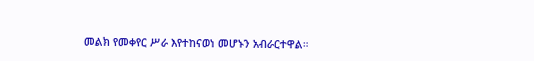መልክ የመቀየር ሥራ እየተከናወነ መሆኑን አብራርተዋል።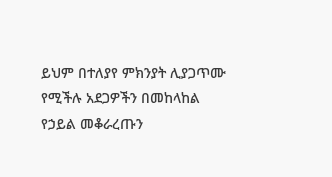ይህም በተለያየ ምክንያት ሊያጋጥሙ የሚችሉ አደጋዎችን በመከላከል የኃይል መቆራረጡን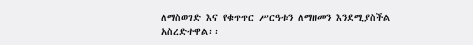ለማስወገድ እና የቁጥጥር ሥርዓቱን ለማዘመን እንደሚያስችል አስረድተዋል፡፡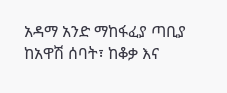አዳማ አንድ ማከፋፈያ ጣቢያ ከአዋሽ ሰባት፣ ከቆቃ እና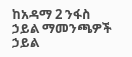ከአዳማ 2 ንፋስ ኃይል ማመንጫዎች ኃይል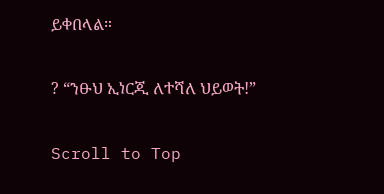ይቀበላል።

? “ንፁህ ኢነርጂ ለተሻለ ህይወት!”

Scroll to Top